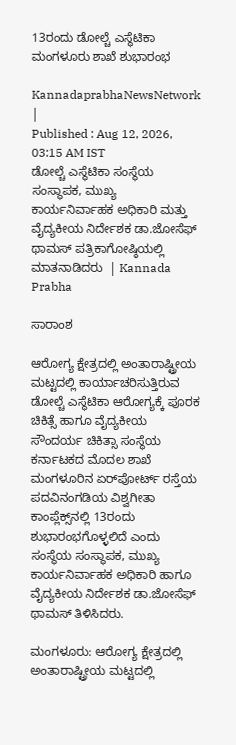13ರಂದು ಡೋಲ್ಚೆ ಎಸ್ಥೆಟಿಕಾ ಮಂಗಳೂರು ಶಾಖೆ ಶುಭಾರಂಭ

KannadaprabhaNewsNetwork |
Published : Aug 12, 2026, 03:15 AM IST
ಡೋಲ್ಚೆ ಎಸ್ಥೆಟಿಕಾ ಸಂಸ್ಥೆಯ ಸಂಸ್ಥಾಪಕ, ಮುಖ್ಯ ಕಾರ್ಯನಿರ್ವಾಹಕ ಅಧಿಕಾರಿ ಮತ್ತು ವೈದ್ಯಕೀಯ ನಿರ್ದೇಶಕ ಡಾ.ಜೋಸೆಫ್‌ ಥಾಮಸ್‌ ಪತ್ರಿಕಾಗೋಷ್ಠಿಯಲ್ಲಿ ಮಾತನಾಡಿದರು  | Kannada Prabha

ಸಾರಾಂಶ

ಆರೋಗ್ಯ ಕ್ಷೇತ್ರದಲ್ಲಿ ಅಂತಾರಾಷ್ಟ್ರೀಯ ಮಟ್ಟದಲ್ಲಿ ಕಾರ್ಯಾಚರಿಸುತ್ತಿರುವ ಡೋಲ್ಚೆ ಎಸ್ಥೆಟಿಕಾ ಆರೋಗ್ಯಕ್ಕೆ ಪೂರಕ ಚಿಕಿತ್ಸೆ ಹಾಗೂ ವೈದ್ಯಕೀಯ ಸೌಂದರ್ಯ ಚಿಕಿತ್ಸಾ ಸಂಸ್ಥೆಯ ಕರ್ನಾಟಕದ ಮೊದಲ ಶಾಖೆ ಮಂಗಳೂರಿನ ಏರ್‌ಪೋರ್ಟ್‌ ರಸ್ತೆಯ ಪದವಿನಂಗಡಿಯ ವಿಶ್ವಗೀತಾ ಕಾಂಪ್ಲೆಕ್ಸ್‌ನಲ್ಲಿ 13ರಂದು ಶುಭಾರಂಭಗೊಳ್ಳಲಿದೆ ಎಂದು ಸಂಸ್ಥೆಯ ಸಂಸ್ಥಾಪಕ, ಮುಖ್ಯ ಕಾರ್ಯನಿರ್ವಾಹಕ ಅಧಿಕಾರಿ ಹಾಗೂ ವೈದ್ಯಕೀಯ ನಿರ್ದೇಶಕ ಡಾ.ಜೋಸೆಫ್‌ ಥಾಮಸ್‌ ತಿಳಿಸಿದರು.

ಮಂಗಳೂರು: ಆರೋಗ್ಯ ಕ್ಷೇತ್ರದಲ್ಲಿ ಅಂತಾರಾಷ್ಟ್ರೀಯ ಮಟ್ಟದಲ್ಲಿ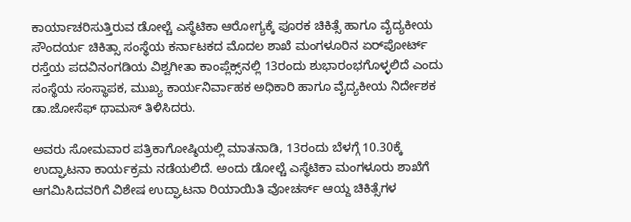ಕಾರ್ಯಾಚರಿಸುತ್ತಿರುವ ಡೋಲ್ಚೆ ಎಸ್ಥೆಟಿಕಾ ಆರೋಗ್ಯಕ್ಕೆ ಪೂರಕ ಚಿಕಿತ್ಸೆ ಹಾಗೂ ವೈದ್ಯಕೀಯ ಸೌಂದರ್ಯ ಚಿಕಿತ್ಸಾ ಸಂಸ್ಥೆಯ ಕರ್ನಾಟಕದ ಮೊದಲ ಶಾಖೆ ಮಂಗಳೂರಿನ ಏರ್‌ಪೋರ್ಟ್‌ ರಸ್ತೆಯ ಪದವಿನಂಗಡಿಯ ವಿಶ್ವಗೀತಾ ಕಾಂಪ್ಲೆಕ್ಸ್‌ನಲ್ಲಿ 13ರಂದು ಶುಭಾರಂಭಗೊಳ್ಳಲಿದೆ ಎಂದು ಸಂಸ್ಥೆಯ ಸಂಸ್ಥಾಪಕ, ಮುಖ್ಯ ಕಾರ್ಯನಿರ್ವಾಹಕ ಅಧಿಕಾರಿ ಹಾಗೂ ವೈದ್ಯಕೀಯ ನಿರ್ದೇಶಕ ಡಾ.ಜೋಸೆಫ್‌ ಥಾಮಸ್‌ ತಿಳಿಸಿದರು.

ಅವರು ಸೋಮವಾರ ಪತ್ರಿಕಾಗೋಷ್ಠಿಯಲ್ಲಿ ಮಾತನಾಡಿ, 13ರಂದು ಬೆಳಗ್ಗೆ 10.30ಕ್ಕೆ ಉದ್ಘಾಟನಾ ಕಾರ್ಯಕ್ರಮ ನಡೆಯಲಿದೆ. ಅಂದು ಡೋಲ್ಚೆ ಎಸ್ಥೆಟಿಕಾ ಮಂಗಳೂರು ಶಾಖೆಗೆ ಆಗಮಿಸಿದವರಿಗೆ ವಿಶೇಷ ಉದ್ಘಾಟನಾ ರಿಯಾಯಿತಿ ವೋಚರ್ಸ್‌ ಆಯ್ದ ಚಿಕಿತ್ಸೆಗಳ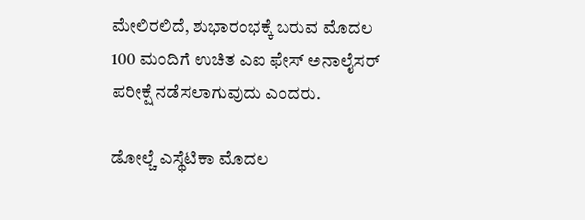ಮೇಲಿರಲಿದೆ, ಶುಭಾರಂಭಕ್ಕೆ ಬರುವ ಮೊದಲ 100 ಮಂದಿಗೆ ಉಚಿತ ಎಐ ಫೇಸ್‌ ಅನಾಲೈಸರ್‌ ಪರೀಕ್ಷೆ ನಡೆಸಲಾಗುವುದು ಎಂದರು.

ಡೋಲ್ಚೆ ಎಸ್ಥೆಟಿಕಾ ಮೊದಲ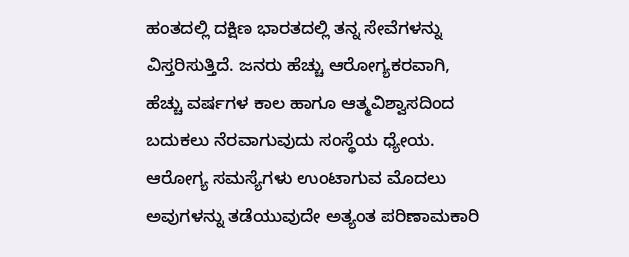ಹಂತದಲ್ಲಿ ದಕ್ಷಿಣ ಭಾರತದಲ್ಲಿ ತನ್ನ ಸೇವೆಗಳನ್ನು ವಿಸ್ತರಿಸುತ್ತಿದೆ. ಜನರು ಹೆಚ್ಚು ಆರೋಗ್ಯಕರವಾಗಿ, ಹೆಚ್ಚು ವರ್ಷಗಳ ಕಾಲ ಹಾಗೂ ಆತ್ಮವಿಶ್ವಾಸದಿಂದ ಬದುಕಲು ನೆರವಾಗುವುದು ಸಂಸ್ಥೆಯ ಧ್ಯೇಯ. ಆರೋಗ್ಯ ಸಮಸ್ಯೆಗಳು ಉಂಟಾಗುವ ಮೊದಲು ಅವುಗಳನ್ನು ತಡೆಯುವುದೇ ಅತ್ಯಂತ ಪರಿಣಾಮಕಾರಿ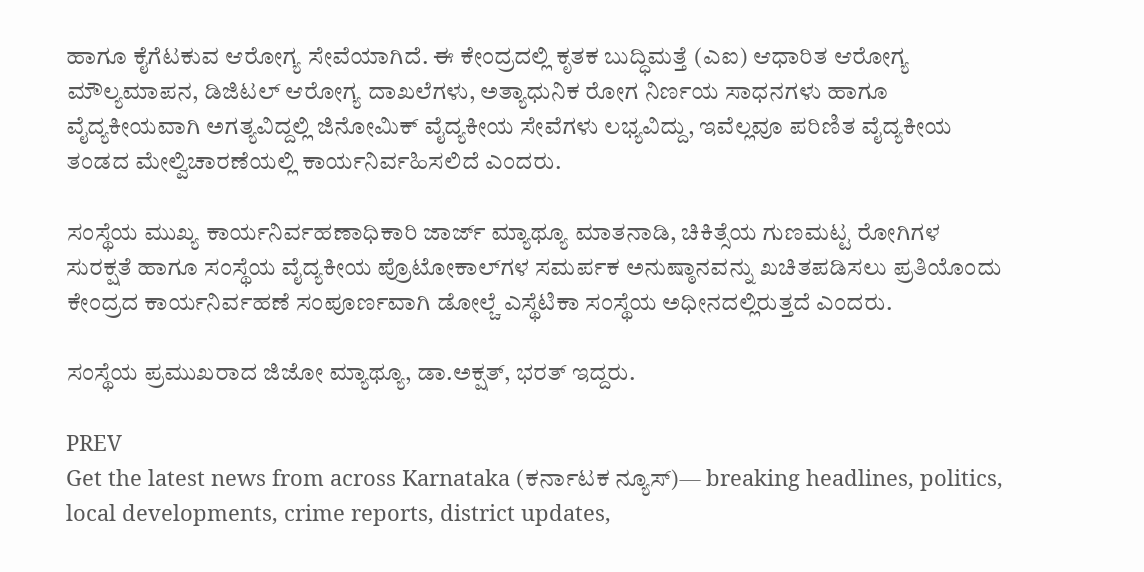ಹಾಗೂ ಕೈಗೆಟಕುವ ಆರೋಗ್ಯ ಸೇವೆಯಾಗಿದೆ. ಈ ಕೇಂದ್ರದಲ್ಲಿ ಕೃತಕ ಬುದ್ಧಿಮತ್ತೆ (ಎಐ) ಆಧಾರಿತ ಆರೋಗ್ಯ ಮೌಲ್ಯಮಾಪನ, ಡಿಜಿಟಲ್‌ ಆರೋಗ್ಯ ದಾಖಲೆಗಳು, ಅತ್ಯಾಧುನಿಕ ರೋಗ ನಿರ್ಣಯ ಸಾಧನಗಳು ಹಾಗೂ ವೈದ್ಯಕೀಯವಾಗಿ ಅಗತ್ಯವಿದ್ದಲ್ಲಿ ಜಿನೋಮಿಕ್‌ ವೈದ್ಯಕೀಯ ಸೇವೆಗಳು ಲಭ್ಯವಿದ್ದು, ಇವೆಲ್ಲವೂ ಪರಿಣಿತ ವೈದ್ಯಕೀಯ ತಂಡದ ಮೇಲ್ವಿಚಾರಣೆಯಲ್ಲಿ ಕಾರ್ಯನಿರ್ವಹಿಸಲಿದೆ ಎಂದರು.

ಸಂಸ್ಥೆಯ ಮುಖ್ಯ ಕಾರ್ಯನಿರ್ವಹಣಾಧಿಕಾರಿ ಜಾರ್ಜ್‌ ಮ್ಯಾಥ್ಯೂ ಮಾತನಾಡಿ, ಚಿಕಿತ್ಸೆಯ ಗುಣಮಟ್ಟ ರೋಗಿಗಳ ಸುರಕ್ಷತೆ ಹಾಗೂ ಸಂಸ್ಥೆಯ ವೈದ್ಯಕೀಯ ಪ್ರೊಟೋಕಾಲ್‌ಗಳ ಸಮರ್ಪಕ ಅನುಷ್ಠಾನವನ್ನು ಖಚಿತಪಡಿಸಲು ಪ್ರತಿಯೊಂದು ಕೇಂದ್ರದ ಕಾರ್ಯನಿರ್ವಹಣೆ ಸಂಪೂರ್ಣವಾಗಿ ಡೋಲ್ಚೆ ಎಸ್ಥೆಟಿಕಾ ಸಂಸ್ಥೆಯ ಅಧೀನದಲ್ಲಿರುತ್ತದೆ ಎಂದರು.

ಸಂಸ್ಥೆಯ ಪ್ರಮುಖರಾದ ಜಿಜೋ ಮ್ಯಾಥ್ಯೂ, ಡಾ.ಅಕ್ಷತ್‌, ಭರತ್‌ ಇದ್ದರು.

PREV
Get the latest news from across Karnataka (ಕರ್ನಾಟಕ ನ್ಯೂಸ್)— breaking headlines, politics, local developments, crime reports, district updates,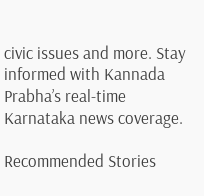civic issues and more. Stay informed with Kannada Prabha’s real‑time Karnataka news coverage.

Recommended Stories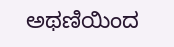ಅಥಣಿಯಿಂದ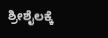ಶ್ರೀಶೈಲಕ್ಕೆ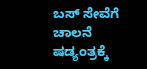ಬಸ್ ಸೇವೆಗೆ ಚಾಲನೆ
ಷಡ್ಯಂತ್ರಕ್ಕೆ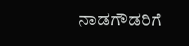ನಾಡಗೌಡರಿಗೆ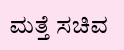ಮತ್ತೆ ಸಚಿವ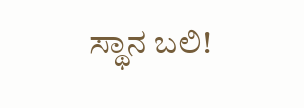ಸ್ಥಾನ ಬಲಿ!